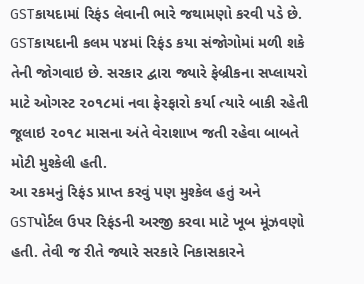GSTકાયદામાં રિફંડ લેવાની ભારે જથામણો કરવી પડે છે. GSTકાયદાની કલમ ૫૪માં રિફંડ કયા સંજોગોમાં મળી શકે તેની જોગવાઇ છે. સરકાર દ્વારા જ્યારે ફેબ્રીકના સપ્લાયરો માટે ઓગસ્ટ ૨૦૧૮માં નવા ફેરફારો કર્યા ત્યારે બાકી રહેતી જૂલાઇ ૨૦૧૮ માસના અંતે વેરાશાખ જતી રહેવા બાબતે મોટી મુશ્કેલી હતી.
આ રકમનું રિફંડ પ્રાપ્ત કરવું પણ મુશ્કેલ હતું અને GSTપોર્ટલ ઉપર રિફંડની અરજી કરવા માટે ખૂબ મૂંઝવણો હતી. તેવી જ રીતે જ્યારે સરકારે નિકાસકારને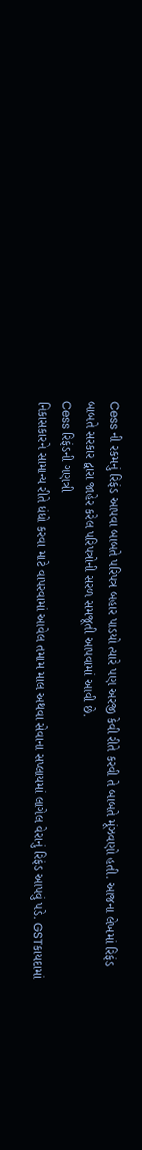Cess ની રકમનું રિફંડ આપવા બાબતે પરિપત્ર બહાર પાડયો ત્યારે પણ અરજી કેવી રીતે કરવી તે બાબતે મૂંઝવણો હતી. આજના લેખમાં રિફંડ બાબતે સરકાર દ્વારા જાહેર કરેલ પરિપત્રોની સરળ સમજૂતી આપવામાં આવી છે.
Cess રિફંડની ગણત્રી
નિકાસકારને સામાન્ય રીતે ધંધો કરવા માટે વાપરવામાં આવેલ તમામ માલ અથવા સેવાના સપ્લાયમાં લાગેલ વેરાનું રિફંડ આપવું પડે. GSTકાયદામાં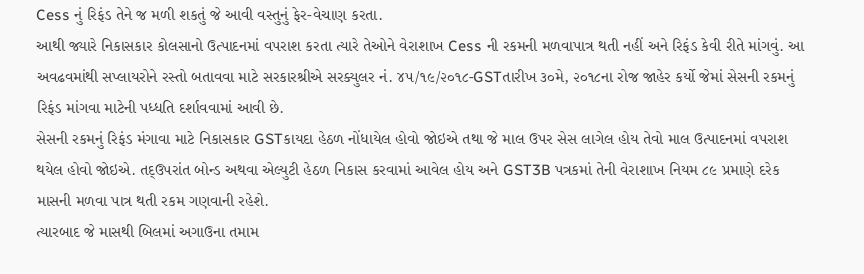Cess નું રિફંડ તેને જ મળી શકતું જે આવી વસ્તુનું ફેર-વેચાણ કરતા.
આથી જ્યારે નિકાસકાર કોલસાનો ઉત્પાદનમાં વપરાશ કરતા ત્યારે તેઓને વેરાશાખ Cess ની રકમની મળવાપાત્ર થતી નહીં અને રિફંડ કેવી રીતે માંગવું. આ અવઢવમાંથી સપ્લાયરોને રસ્તો બતાવવા માટે સરકારશ્રીએ સરક્યુલર નં. ૪૫/૧૯/૨૦૧૮-GSTતારીખ ૩૦મે, ૨૦૧૮ના રોજ જાહેર કર્યો જેમાં સેસની રકમનું રિફંડ માંગવા માટેની પધ્ધતિ દર્શાવવામાં આવી છે.
સેસની રકમનું રિફંડ મંગાવા માટે નિકાસકાર GSTકાયદા હેઠળ નોંધાયેલ હોવો જોઇએ તથા જે માલ ઉપર સેસ લાગેલ હોય તેવો માલ ઉત્પાદનમાં વપરાશ થયેલ હોવો જોઇએ. તદ્ઉપરાંત બોન્ડ અથવા એલ્યુટી હેઠળ નિકાસ કરવામાં આવેલ હોય અને GST3B પત્રકમાં તેની વેરાશાખ નિયમ ૮૯ પ્રમાણે દરેક માસની મળવા પાત્ર થતી રકમ ગણવાની રહેશે.
ત્યારબાદ જે માસથી બિલમાં અગાઉના તમામ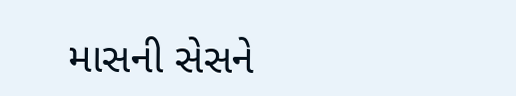માસની સેસને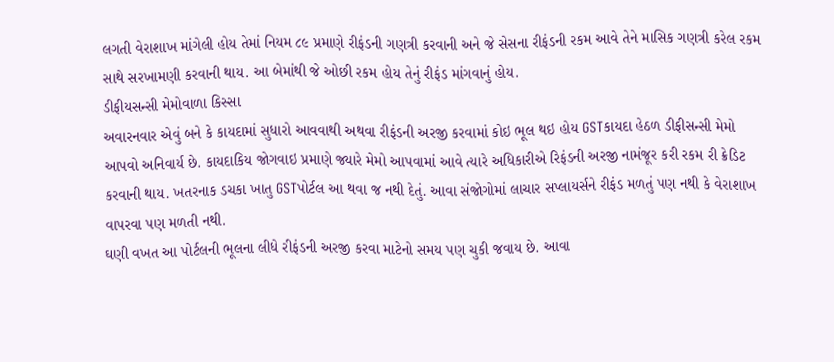લગતી વેરાશાખ માંગેલી હોય તેમાં નિયમ ૮૯ પ્રમાણે રીફંડની ગણત્રી કરવાની અને જે સેસના રીફંડની રકમ આવે તેને માસિક ગણત્રી કરેલ રકમ સાથે સરખામણી કરવાની થાય. આ બેમાંથી જે ઓછી રકમ હોય તેનું રીફંડ માંગવાનું હોય.
ડીફીયસન્સી મેમોવાળા કિસ્સા
અવારનવાર એવું બને કે કાયદામાં સુધારો આવવાથી અથવા રીફંડની અરજી કરવામાં કોઇ ભૂલ થઇ હોય GSTકાયદા હેઠળ ડીફીસન્સી મેમો આપવો અનિવાર્ય છે. કાયદાકિય જોગવાઇ પ્રમાણે જ્યારે મેમો આપવામાં આવે ત્યારે અધિકારીએ રિફંડની અરજી નામંજૂર કરી રકમ રી ક્રેડિટ કરવાની થાય. ખતરનાક ડચકા ખાતુ GSTપોર્ટલ આ થવા જ નથી દેતું. આવા સંજોગોમાં લાચાર સપ્લાયર્સને રીફંડ મળતું પણ નથી કે વેરાશાખ વાપરવા પણ મળતી નથી.
ઘણી વખત આ પોર્ટલની ભૂલના લીધે રીફંડની અરજી કરવા માટેનો સમય પણ ચુકી જવાય છે. આવા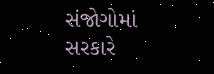સંજોગોમાં સરકારે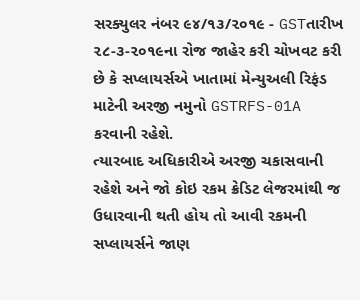સરક્યુલર નંબર ૯૪/૧૩/૨૦૧૯ - GSTતારીખ ૨૮-૩-૨૦૧૯ના રોજ જાહેર કરી ચોખવટ કરી છે કે સપ્લાયર્સએ ખાતામાં મેન્યુઅલી રિફંડ માટેની અરજી નમુનો GSTRFS-01A કરવાની રહેશે.
ત્યારબાદ અધિકારીએ અરજી ચકાસવાની રહેશે અને જો કોઇ રકમ ક્રેડિટ લેજરમાંથી જ ઉધારવાની થતી હોય તો આવી રકમની સપ્લાયર્સને જાણ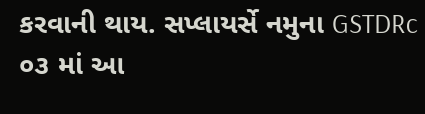કરવાની થાય. સપ્લાયર્સે નમુના GSTDRc ૦૩ માં આ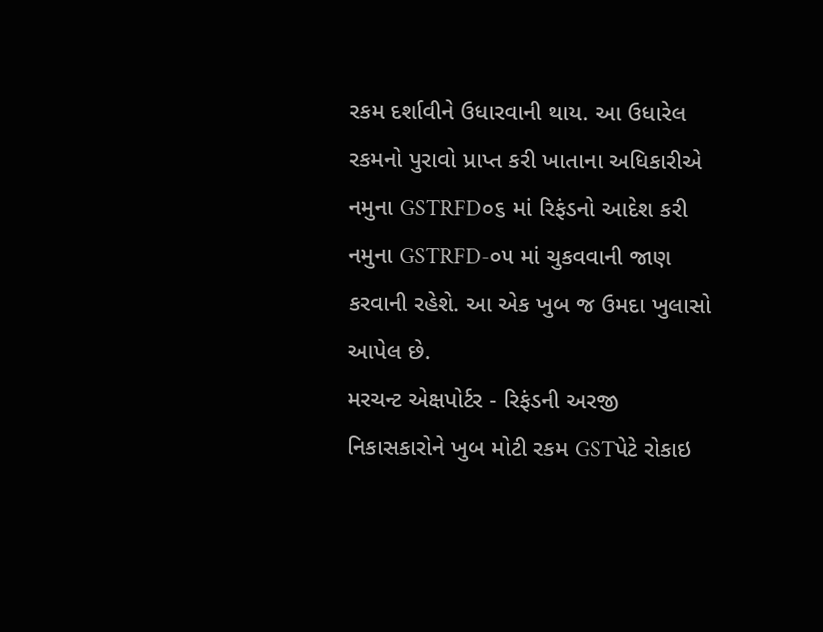રકમ દર્શાવીને ઉધારવાની થાય. આ ઉધારેલ રકમનો પુરાવો પ્રાપ્ત કરી ખાતાના અધિકારીએ નમુના GSTRFD૦૬ માં રિફંડનો આદેશ કરી નમુના GSTRFD-૦૫ માં ચુકવવાની જાણ કરવાની રહેશે. આ એક ખુબ જ ઉમદા ખુલાસો આપેલ છે.
મરચન્ટ એક્ષપોર્ટર - રિફંડની અરજી
નિકાસકારોને ખુબ મોટી રકમ GSTપેટે રોકાઇ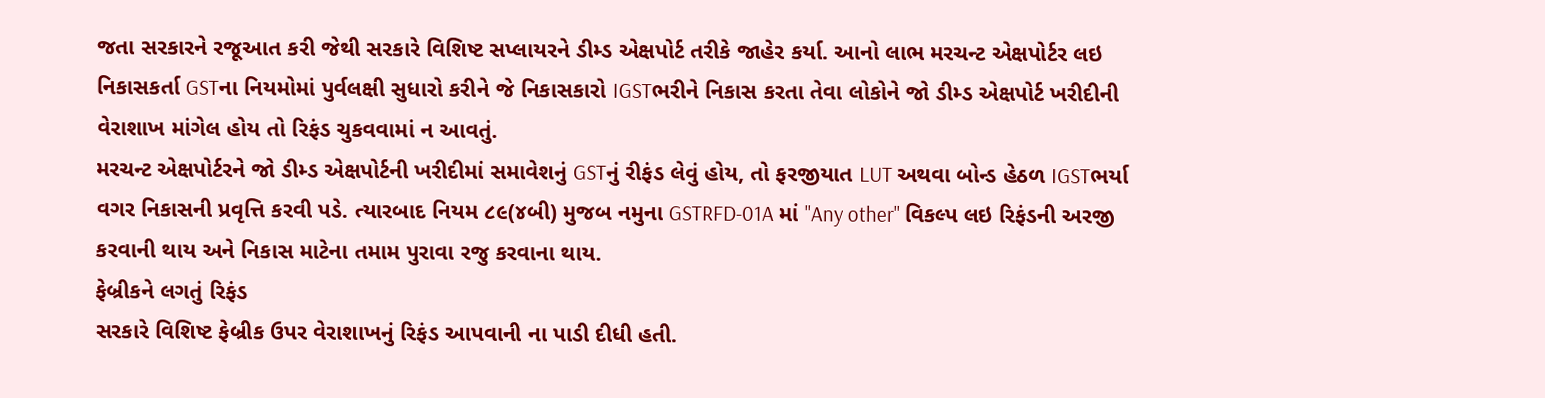જતા સરકારને રજૂઆત કરી જેથી સરકારે વિશિષ્ટ સપ્લાયરને ડીમ્ડ એક્ષપોર્ટ તરીકે જાહેર કર્યા. આનો લાભ મરચન્ટ એક્ષપોર્ટર લઇ નિકાસકર્તા GSTના નિયમોમાં પુર્વલક્ષી સુધારો કરીને જે નિકાસકારો IGSTભરીને નિકાસ કરતા તેવા લોકોને જો ડીમ્ડ એક્ષપોર્ટ ખરીદીની વેરાશાખ માંગેલ હોય તો રિફંડ ચુકવવામાં ન આવતું.
મરચન્ટ એક્ષપોર્ટરને જો ડીમ્ડ એક્ષપોર્ટની ખરીદીમાં સમાવેશનું GSTનું રીફંડ લેવું હોય, તો ફરજીયાત LUT અથવા બોન્ડ હેઠળ IGSTભર્યા વગર નિકાસની પ્રવૃત્તિ કરવી પડે. ત્યારબાદ નિયમ ૮૯(૪બી) મુજબ નમુના GSTRFD-01A માં ''Any other'' વિકલ્પ લઇ રિફંડની અરજી કરવાની થાય અને નિકાસ માટેના તમામ પુરાવા રજુ કરવાના થાય.
ફેબ્રીકને લગતું રિફંડ
સરકારે વિશિષ્ટ ફેબ્રીક ઉપર વેરાશાખનું રિફંડ આપવાની ના પાડી દીધી હતી.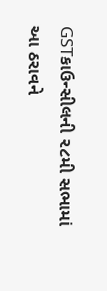GSTકાઉન્સીલની ૨૮મી સભામાં આ ઠરાવને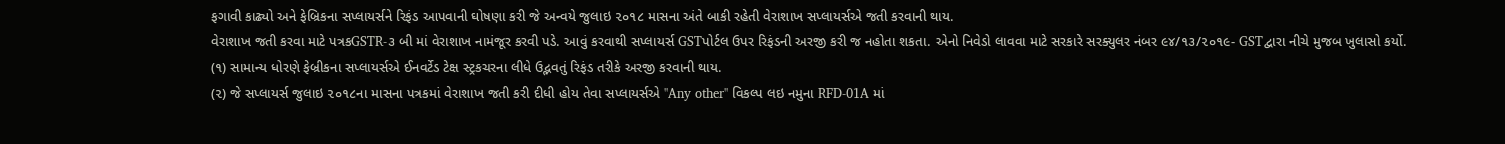ફગાવી કાઢ્યો અને ફેબ્રિકના સપ્લાયર્સને રિફંડ આપવાની ઘોષણા કરી જે અન્વયે જુલાઇ ૨૦૧૮ માસના અંતે બાકી રહેતી વેરાશાખ સપ્લાયર્સએ જતી કરવાની થાય.
વેરાશાખ જતી કરવા માટે પત્રકGSTR-૩ બી માં વેરાશાખ નામંજૂર કરવી પડે. આવું કરવાથી સપ્લાયર્સ GSTપોર્ટલ ઉપર રિફંડની અરજી કરી જ નહોતા શકતા. એનો નિવેડો લાવવા માટે સરકારે સરક્યુલર નંબર ૯૪/૧૩/૨૦૧૯- GSTદ્વારા નીચે મુજબ ખુલાસો કર્યો.
(૧) સામાન્ય ધોરણે ફેબ્રીકના સપ્લાયર્સએ ઈનવર્ટેડ ટેક્ષ સ્ટ્રકચરના લીધે ઉદ્ભવતું રિફંડ તરીકે અરજી કરવાની થાય.
(૨) જે સપ્લાયર્સ જુલાઇ ૨૦૧૮ના માસના પત્રકમાં વેરાશાખ જતી કરી દીધી હોય તેવા સપ્લાયર્સએ ''Any other'' વિકલ્પ લઇ નમુના RFD-01A માં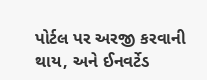પોર્ટલ પર અરજી કરવાની થાય, અને ઈનવર્ટેડ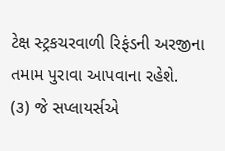ટેક્ષ સ્ટ્રકચરવાળી રિફંડની અરજીના તમામ પુરાવા આપવાના રહેશે.
(૩) જે સપ્લાયર્સએ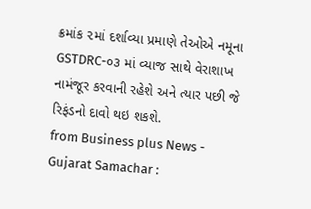ક્રમાંક ૨માં દર્શાવ્યા પ્રમાણે તેઓએ નમૂના GSTDRC-૦૩ માં વ્યાજ સાથે વેરાશાખ નામંજૂર કરવાની રહેશે અને ત્યાર પછી જે રિફંડનો દાવો થઇ શકશે.
from Business plus News - Gujarat Samachar :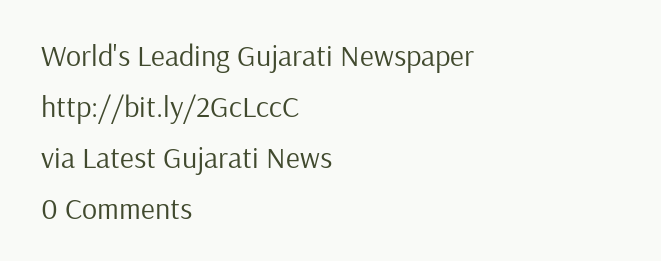World's Leading Gujarati Newspaper http://bit.ly/2GcLccC
via Latest Gujarati News
0 Comments